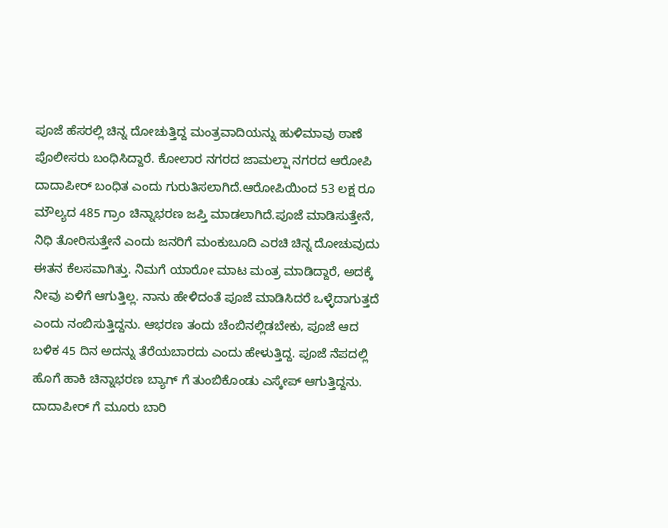ಪೂಜೆ ಹೆಸರಲ್ಲಿ ಚಿನ್ನ ದೋಚುತ್ತಿದ್ದ ಮಂತ್ರವಾದಿಯನ್ನು ಹುಳಿಮಾವು ಠಾಣೆ ಪೊಲೀಸರು ಬಂಧಿಸಿದ್ದಾರೆ. ಕೋಲಾರ ನಗರದ ಜಾಮಲ್ಷಾ ನಗರದ ಆರೋಪಿ ದಾದಾಪೀರ್ ಬಂಧಿತ ಎಂದು ಗುರುತಿಸಲಾಗಿದೆ.ಆರೋಪಿಯಿಂದ 53 ಲಕ್ಷ ರೂ ಮೌಲ್ಯದ 485 ಗ್ರಾಂ ಚಿನ್ನಾಭರಣ ಜಪ್ತಿ ಮಾಡಲಾಗಿದೆ.ಪೂಜೆ ಮಾಡಿಸುತ್ತೇನೆ, ನಿಧಿ ತೋರಿಸುತ್ತೇನೆ ಎಂದು ಜನರಿಗೆ ಮಂಕುಬೂದಿ ಎರಚಿ ಚಿನ್ನ ದೋಚುವುದು ಈತನ ಕೆಲಸವಾಗಿತ್ತು. ನಿಮಗೆ ಯಾರೋ ಮಾಟ ಮಂತ್ರ ಮಾಡಿದ್ದಾರೆ, ಅದಕ್ಕೆ ನೀವು ಏಳಿಗೆ ಆಗುತ್ತಿಲ್ಲ. ನಾನು ಹೇಳಿದಂತೆ ಪೂಜೆ ಮಾಡಿಸಿದರೆ ಒಳ್ಳೆದಾಗುತ್ತದೆ ಎಂದು ನಂಬಿಸುತ್ತಿದ್ದನು. ಆಭರಣ ತಂದು ಚೆಂಬಿನಲ್ಲಿಡಬೇಕು, ಪೂಜೆ ಆದ ಬಳಿಕ 45 ದಿನ ಅದನ್ನು ತೆರೆಯಬಾರದು ಎಂದು ಹೇಳುತ್ತಿದ್ದ. ಪೂಜೆ ನೆಪದಲ್ಲಿ ಹೊಗೆ ಹಾಕಿ ಚಿನ್ನಾಭರಣ ಬ್ಯಾಗ್ ಗೆ ತುಂಬಿಕೊಂಡು ಎಸ್ಕೇಪ್ ಆಗುತ್ತಿದ್ದನು. ದಾದಾಪೀರ್ ಗೆ ಮೂರು ಬಾರಿ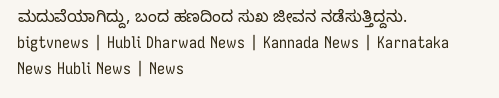ಮದುವೆಯಾಗಿದ್ದು, ಬಂದ ಹಣದಿಂದ ಸುಖ ಜೀವನ ನಡೆಸುತ್ತಿದ್ದನು.
bigtvnews | Hubli Dharwad News | Kannada News | Karnataka News Hubli News | News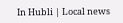In Hubli | Local news